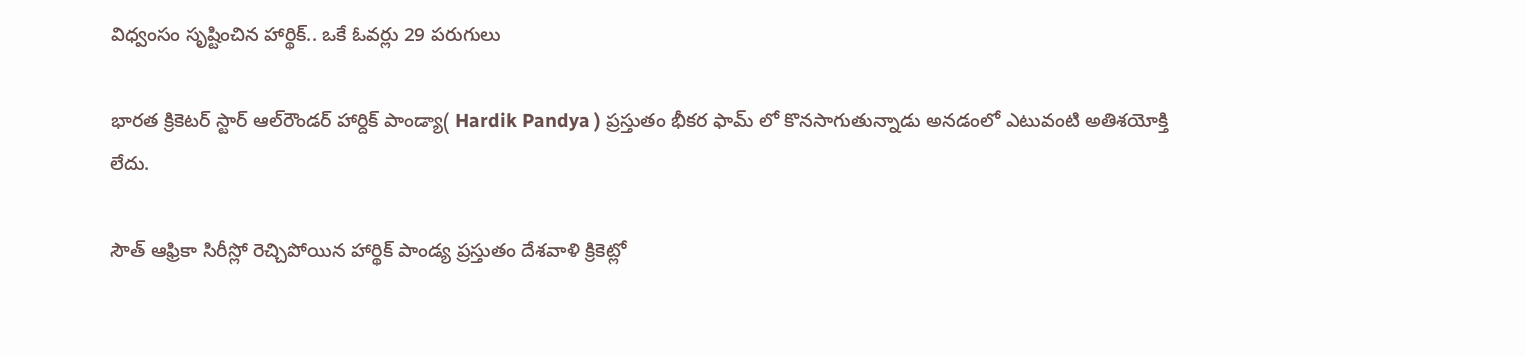విధ్వంసం సృష్టించిన హార్థిక్.. ఒకే ఓవర్లు 29 పరుగులు

భారత క్రికెటర్ స్టార్ ఆల్‌రౌండర్ హార్దిక్ పాండ్యా( Hardik Pandya ) ప్రస్తుతం భీకర ఫామ్ లో కొనసాగుతున్నాడు అనడంలో ఎటువంటి అతిశయోక్తి లేదు.

సౌత్ ఆఫ్రికా సిరీస్లో రెచ్చిపోయిన హార్థిక్ పాండ్య ప్రస్తుతం దేశవాళి క్రికెట్లో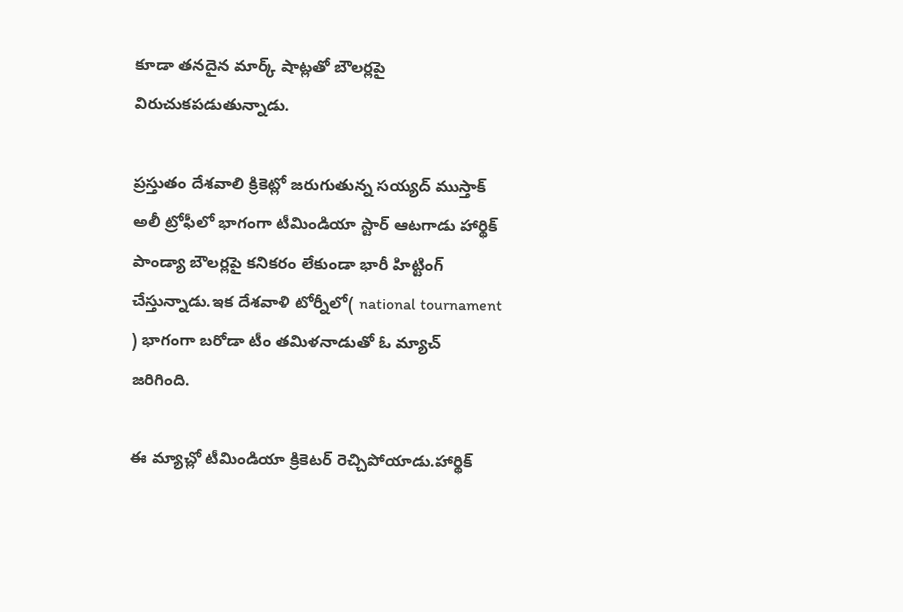కూడా తనదైన మార్క్ షాట్లతో బౌలర్లపై విరుచుకపడుతున్నాడు.

ప్రస్తుతం దేశవాలి క్రికెట్లో జరుగుతున్న సయ్యద్ ముస్తాక్ అలీ ట్రోఫీలో భాగంగా టీమిండియా స్టార్ ఆటగాడు హార్థిక్ పాండ్యా బౌలర్లపై కనికరం లేకుండా భారీ హిట్టింగ్ చేస్తున్నాడు.ఇక దేశవాళి టోర్నీలో( national tournament ) భాగంగా బరోడా టీం తమిళనాడుతో ఓ మ్యాచ్ జరిగింది.

ఈ మ్యాచ్లో టీమిండియా క్రికెటర్ రెచ్చిపోయాడు.హార్థిక్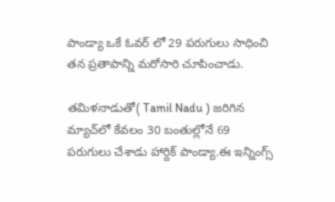పాండ్యా ఒకే ఓవర్ లో 29 పరుగులు సాధించి తన ప్రతాపాన్ని మరోసారి చూపించాడు.

తమిళనాడుతో( Tamil Nadu ) జరిగిన మ్యాచ్‌లో కేవలం 30 బంతుల్లోనే 69 పరుగులు చేశాడు హార్దిక్ పాండ్యా.ఈ ఇన్నింగ్స్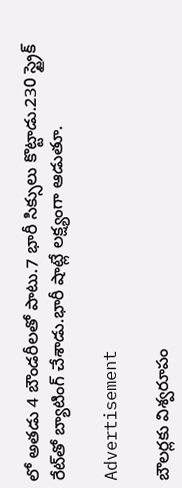లో అతడు 4 బౌండరీలతో పాటు.7 భారీ సిక్సులు కొట్టాడు.230 స్ట్రైక్ రేట్‌తో బ్యాటింగ్ చేశాడు.భారీ షాట్లే లక్ష్యంగా ఆడుతూ.

Advertisement

బౌలర్లకు విశ్వరూపం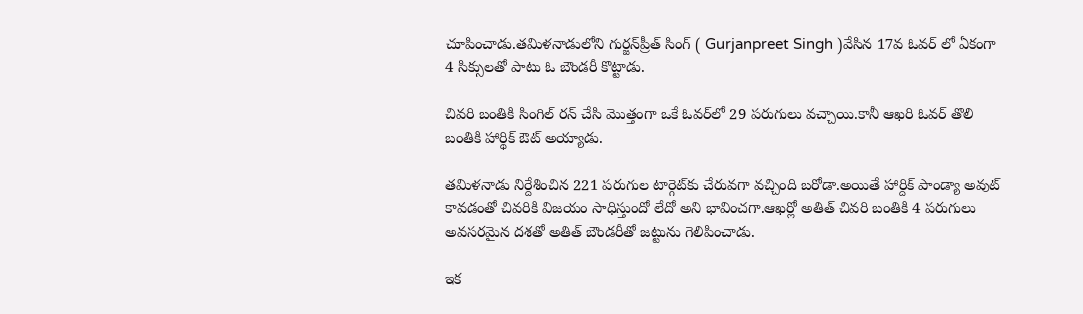చూపించాడు.తమిళనాడులోని గుర్జన్‌ప్రీత్ సింగ్ ( Gurjanpreet Singh )వేసిన 17వ ఓవర్‌ లో ఏకంగా 4 సిక్సులతో పాటు ఓ బౌండరీ కొట్టాడు.

చివరి బంతికి సింగిల్ రన్‌ చేసి మొత్తంగా ఒకే ఓవర్‌లో 29 పరుగులు వచ్చాయి.కానీ ఆఖరి ఓవర్ తొలి బంతికి హార్థిక్ ఔట్ అయ్యాడు.

తమిళనాడు నిర్దేశించిన 221 పరుగుల టార్గెట్‌కు చేరువగా వచ్చింది బరోడా.అయితే హార్దిక్ పాండ్యా అవుట్ కావడంతో చివరికి విజయం సాధిస్తుందో లేదో అని భావించగా.ఆఖర్లో అతిత్ చివరి బంతికి 4 పరుగులు అవసరమైన దశతో అతిత్ బౌండరీతో జట్టును గెలిపించాడు.

ఇక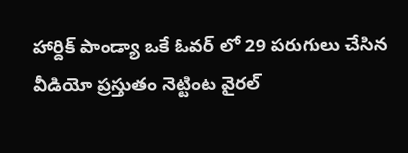హార్దిక్ పాండ్యా ఒకే ఓవర్ లో 29 పరుగులు చేసిన వీడియో ప్రస్తుతం నెట్టింట వైరల్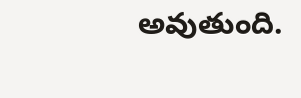అవుతుంది.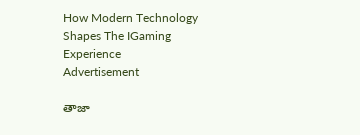How Modern Technology Shapes The IGaming Experience
Advertisement

తాజా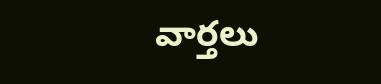వార్తలు